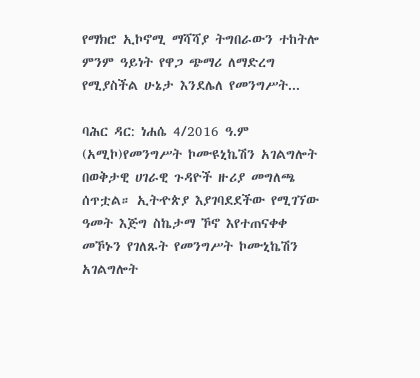የማክሮ ኢኮኖሚ ማሻሻያ ትግበራውን ተከትሎ ምንም ዓይነት የዋጋ ጭማሪ ለማድረግ የሚያስችል ሁኔታ እንደሌለ የመንግሥት...

ባሕር ዳር: ነሐሴ 4/2016 ዓ.ም (አሚኮ)የመንግሥት ኮሙዩኒኬሽን አገልግሎት በወቅታዊ ሀገራዊ ጉዳዮች ዙሪያ መግለጫ ሰጥቷል። ኢትዯጵያ እያገባደደችው የሚገኘው ዓመት እጅግ ስኬታማ ኾኖ እየተጠናቀቀ መኾኑን የገለጹት የመንግሥት ኮሙኒኬሽን አገልግሎት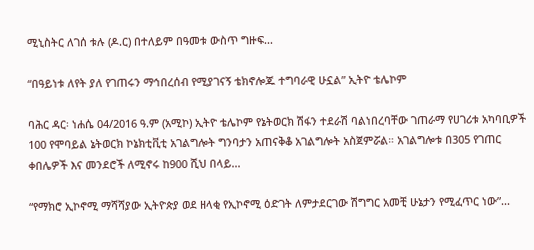ሚኒስትር ለገሰ ቱሉ (ዶ.ር) በተለይም በዓመቱ ውስጥ ግዙፍ...

“በዓይነቱ ለየት ያለ የገጠሩን ማኅበረሰብ የሚያገናኝ ቴክኖሎጁ ተግባራዊ ሁኗል” ኢትዮ ቴሌኮም

ባሕር ዳር፡ ነሐሴ 04/2016 ዓ.ም (አሚኮ) ኢትዮ ቴሌኮም የኔትወርክ ሽፋን ተደራሽ ባልነበረባቸው ገጠራማ የሀገሪቱ አካባቢዎች 100 የሞባይል ኔትወርክ ኮኔክቲቪቲ አገልግሎት ግንባታን አጠናቅቆ አገልግሎት አስጀምሯል። አገልግሎቱ በ305 የገጠር ቀበሌዎች እና መንደሮች ለሚኖሩ ከ900 ሺህ በላይ...

“የማክሮ ኢኮኖሚ ማሻሻያው ኢትዮጵያ ወደ ዘላቂ የኢኮኖሚ ዕድገት ለምታደርገው ሽግግር አመቺ ሁኔታን የሚፈጥር ነው”...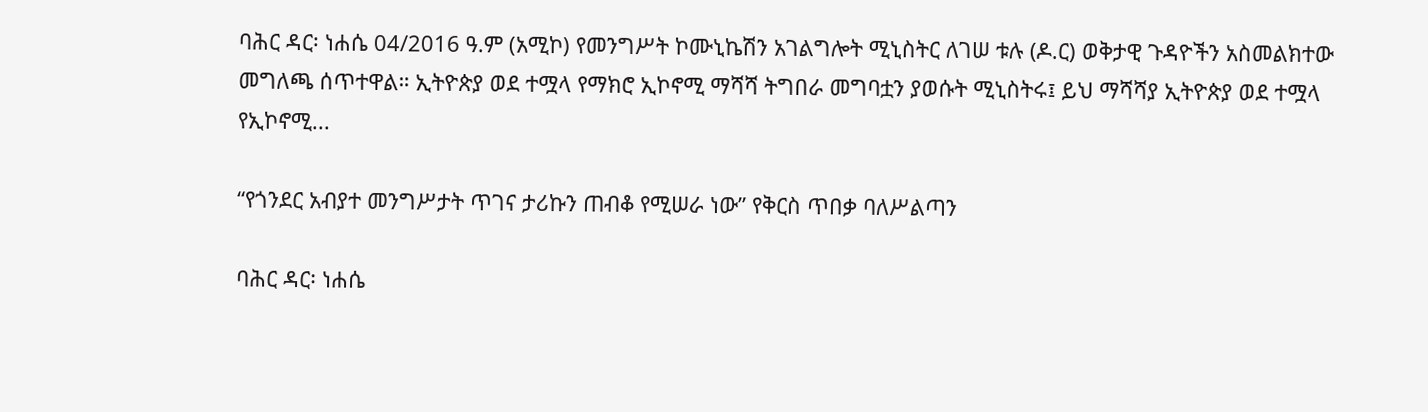ባሕር ዳር፡ ነሐሴ 04/2016 ዓ.ም (አሚኮ) የመንግሥት ኮሙኒኬሽን አገልግሎት ሚኒስትር ለገሠ ቱሉ (ዶ.ር) ወቅታዊ ጉዳዮችን አስመልክተው መግለጫ ሰጥተዋል። ኢትዮጵያ ወደ ተሟላ የማክሮ ኢኮኖሚ ማሻሻ ትግበራ መግባቷን ያወሱት ሚኒስትሩ፤ ይህ ማሻሻያ ኢትዮጵያ ወደ ተሟላ የኢኮኖሚ...

“የጎንደር አብያተ መንግሥታት ጥገና ታሪኩን ጠብቆ የሚሠራ ነው” የቅርስ ጥበቃ ባለሥልጣን

ባሕር ዳር፡ ነሐሴ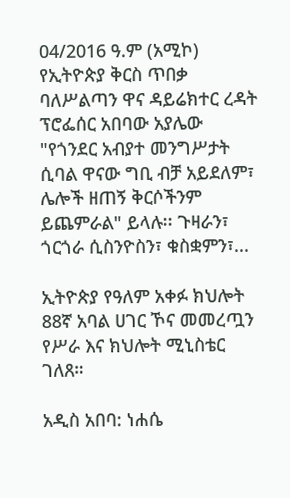04/2016 ዓ.ም (አሚኮ) የኢትዮጵያ ቅርስ ጥበቃ ባለሥልጣን ዋና ዳይሬክተር ረዳት ፕሮፌሰር አበባው አያሌው "የጎንደር አብያተ መንግሥታት ሲባል ዋናው ግቢ ብቻ አይደለም፣ ሌሎች ዘጠኝ ቅርሶችንም ይጨምራል" ይላሉ፡፡ ጉዛራን፣ ጎርጎራ ሲስንዮስን፣ ቁስቋምን፣...

ኢትዮጵያ የዓለም አቀፉ ክህሎት 88ኛ አባል ሀገር ኾና መመረጧን የሥራ እና ክህሎት ሚኒስቴር ገለጸ።

አዲስ አበባ: ነሐሴ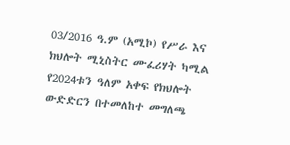03/2016 ዓ.ም (አሚኮ) የሥራ እና ክህሎት ሚኒስትር ሙፈሪሃት ካሚል የ2024ቱን ዓለም አቀፍ የክህሎት ውድድርን በተመለከተ መግለጫ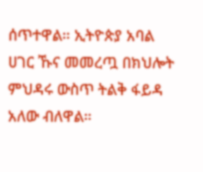ሰጥተዋል። ኢትዮጵያ አባል ሀገር ኹና መመረጧ በክህሎት ምህዳሩ ውስጥ ትልቅ ፋይዳ አለው ብለዋል።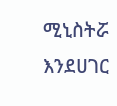ሚኒስትሯ እንደሀገር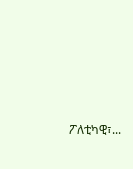ፖለቲካዊ፣...